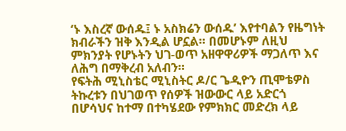‘ኑ እስረኛ ውሰዱ፤ ኑ አስክሬን ውሰዱ’ እየተባልን የዜግነት ክብራችን ዝቅ እንዲል ሆኗል። በመሆኑም ለዚህ ምክንያት የሆኑትን ህገ-ወጥ አዘዋዋሪዎች ማጋለጥ እና ለሕግ በማቅረብ አለብን።
የፍትሕ ሚኒስቴር ሚኒስትር ዶ/ር ጌዲዮን ጢሞቴዎስ
ትኩረቱን በህገወጥ የሰዎች ዝውውር ላይ አድርጎ በሆሳህና ከተማ በተካሄደው የምክክር መድረክ ላይ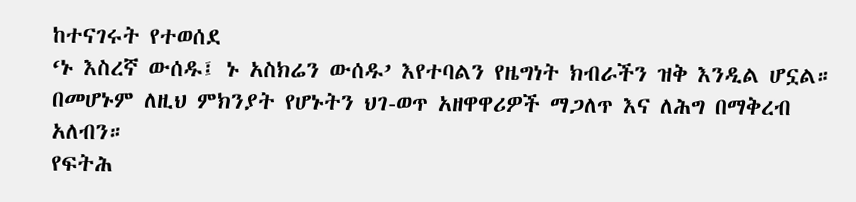ከተናገሩት የተወሰደ
‘ኑ እስረኛ ውሰዱ፤ ኑ አስክሬን ውሰዱ’ እየተባልን የዜግነት ክብራችን ዝቅ እንዲል ሆኗል። በመሆኑም ለዚህ ምክንያት የሆኑትን ህገ-ወጥ አዘዋዋሪዎች ማጋለጥ እና ለሕግ በማቅረብ አለብን።
የፍትሕ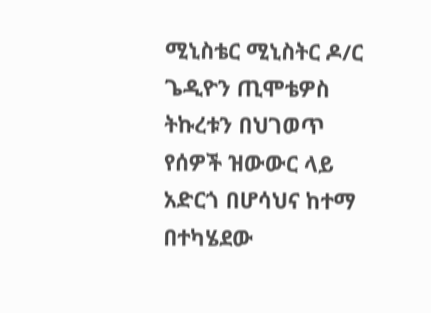ሚኒስቴር ሚኒስትር ዶ/ር ጌዲዮን ጢሞቴዎስ
ትኩረቱን በህገወጥ የሰዎች ዝውውር ላይ አድርጎ በሆሳህና ከተማ በተካሄደው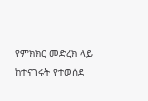የምክክር መድረክ ላይ ከተናገሩት የተወሰደ